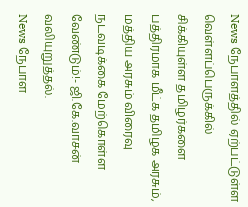News நேபாளத்தில் ஏற்பட்டுள்ள வெள்ளப்பெருக்கில் சிக்கியுள்ள தமிழர்களை பத்திரமாக மீட்க தமிழக அரசும், மத்திய அரசும் விரைவு நடவடிக்கை மேற்கொள்ள வேண்டும்!- ஜி.கே.வாசன் வலியுறுத்தல்.
News நேபாள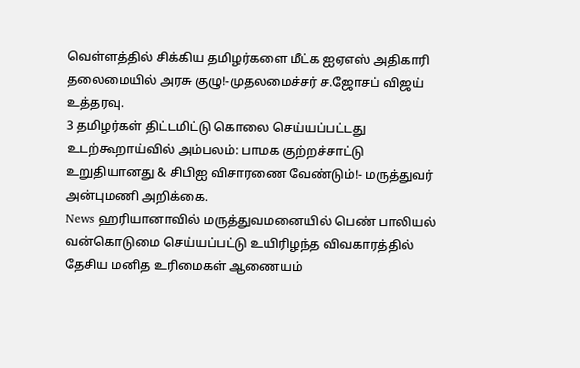வெள்ளத்தில் சிக்கிய தமிழர்களை மீட்க ஐஏஎஸ் அதிகாரி தலைமையில் அரசு குழு!-முதலமைச்சர் ச.ஜோசப் விஜய் உத்தரவு.
3 தமிழர்கள் திட்டமிட்டு கொலை செய்யப்பட்டது உடற்கூறாய்வில் அம்பலம்: பாமக குற்றச்சாட்டு உறுதியானது & சிபிஐ விசாரணை வேண்டும்!- மருத்துவர் அன்புமணி அறிக்கை.
News ஹரியானாவில் மருத்துவமனையில் பெண் பாலியல் வன்கொடுமை செய்யப்பட்டு உயிரிழந்த விவகாரத்தில் தேசிய மனித உரிமைகள் ஆணையம்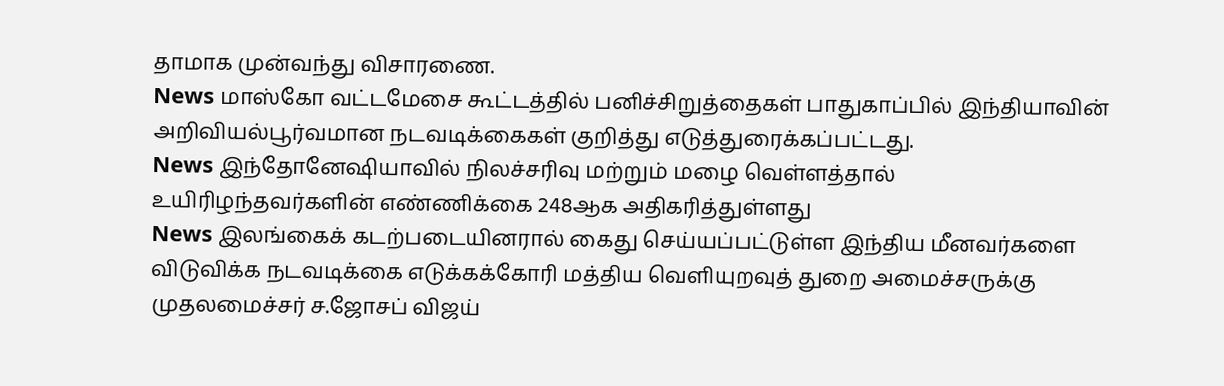தாமாக முன்வந்து விசாரணை.
News மாஸ்கோ வட்டமேசை கூட்டத்தில் பனிச்சிறுத்தைகள் பாதுகாப்பில் இந்தியாவின் அறிவியல்பூர்வமான நடவடிக்கைகள் குறித்து எடுத்துரைக்கப்பட்டது.
News இந்தோனேஷியாவில் நிலச்சரிவு மற்றும் மழை வெள்ளத்தால் உயிரிழந்தவர்களின் எண்ணிக்கை 248ஆக அதிகரித்துள்ளது
News இலங்கைக் கடற்படையினரால் கைது செய்யப்பட்டுள்ள இந்திய மீனவர்களை விடுவிக்க நடவடிக்கை எடுக்கக்கோரி மத்திய வெளியுறவுத் துறை அமைச்சருக்கு முதலமைச்சர் ச.ஜோசப் விஜய்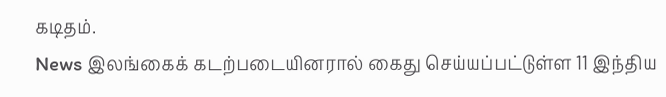கடிதம்.
News இலங்கைக் கடற்படையினரால் கைது செய்யப்பட்டுள்ள 11 இந்திய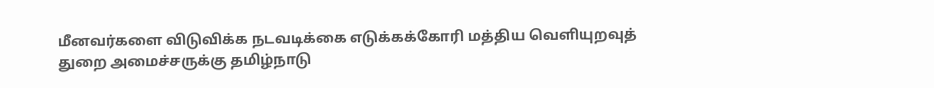மீனவர்களை விடுவிக்க நடவடிக்கை எடுக்கக்கோரி மத்திய வெளியுறவுத் துறை அமைச்சருக்கு தமிழ்நாடு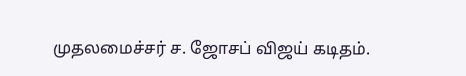முதலமைச்சர் ச. ஜோசப் விஜய் கடிதம்.